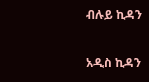ብሉይ ኪዳን

አዲስ ኪዳን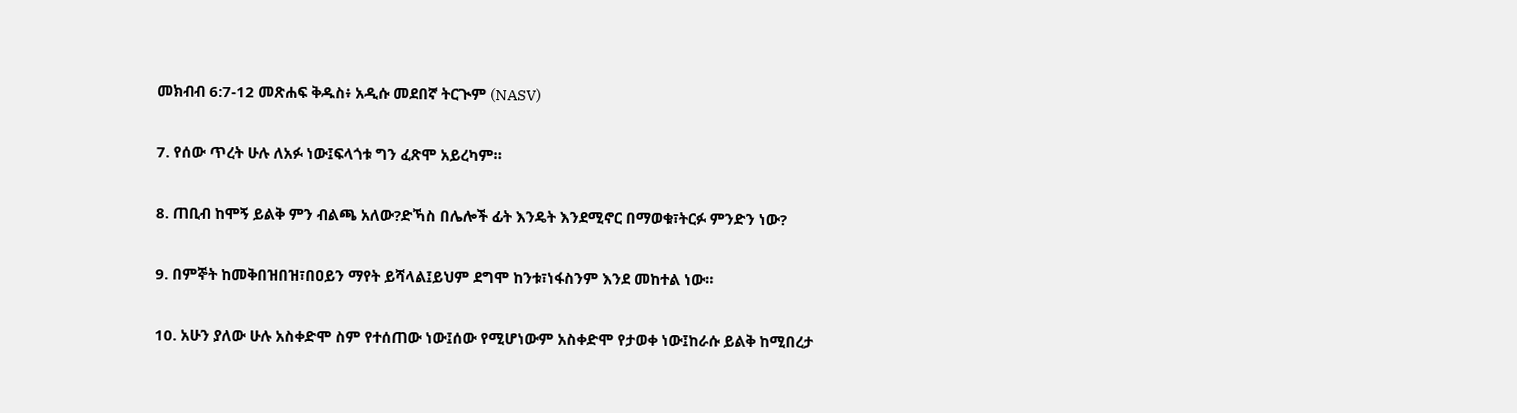መክብብ 6:7-12 መጽሐፍ ቅዱስ፥ አዲሱ መደበኛ ትርጒም (NASV)

7. የሰው ጥረት ሁሉ ለአፉ ነው፤ፍላጎቱ ግን ፈጽሞ አይረካም።

8. ጠቢብ ከሞኝ ይልቅ ምን ብልጫ አለው?ድኻስ በሌሎች ፊት እንዴት እንደሚኖር በማወቁ፣ትርፉ ምንድን ነው?

9. በምኞት ከመቅበዝበዝ፣በዐይን ማየት ይሻላል፤ይህም ደግሞ ከንቱ፣ነፋስንም እንደ መከተል ነው።

10. አሁን ያለው ሁሉ አስቀድሞ ስም የተሰጠው ነው፤ሰው የሚሆነውም አስቀድሞ የታወቀ ነው፤ከራሱ ይልቅ ከሚበረታ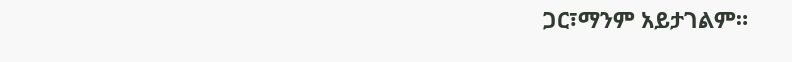ጋር፣ማንም አይታገልም።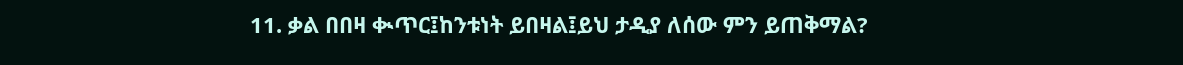11. ቃል በበዛ ቊጥር፤ከንቱነት ይበዛል፤ይህ ታዲያ ለሰው ምን ይጠቅማል?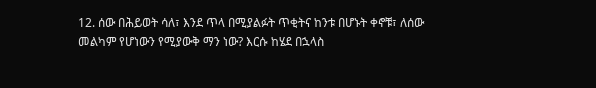12. ሰው በሕይወት ሳለ፣ እንደ ጥላ በሚያልፉት ጥቂትና ከንቱ በሆኑት ቀኖቹ፣ ለሰው መልካም የሆነውን የሚያውቅ ማን ነው? እርሱ ከሄደ በኋላስ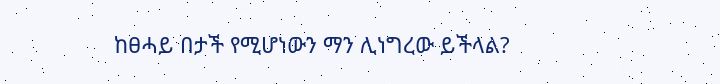ከፀሓይ በታች የሚሆነውን ማን ሊነግረው ይችላል?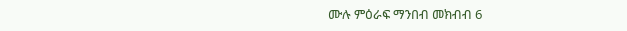ሙሉ ምዕራፍ ማንበብ መክብብ 6